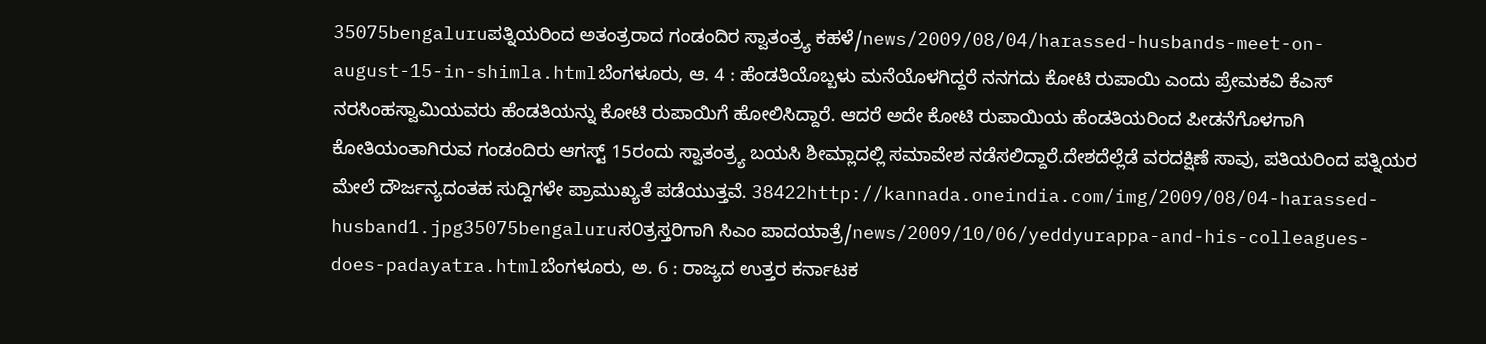35075bengaluruಪತ್ನಿಯರಿಂದ ಅತಂತ್ರರಾದ ಗಂಡಂದಿರ ಸ್ವಾತಂತ್ರ್ಯ ಕಹಳೆ/news/2009/08/04/harassed-husbands-meet-on-august-15-in-shimla.htmlಬೆಂಗಳೂರು, ಆ. 4 : ಹೆಂಡತಿಯೊಬ್ಬಳು ಮನೆಯೊಳಗಿದ್ದರೆ ನನಗದು ಕೋಟಿ ರುಪಾಯಿ ಎಂದು ಪ್ರೇಮಕವಿ ಕೆಎಸ್ ನರಸಿಂಹಸ್ವಾಮಿಯವರು ಹೆಂಡತಿಯನ್ನು ಕೋಟಿ ರುಪಾಯಿಗೆ ಹೋಲಿಸಿದ್ದಾರೆ. ಆದರೆ ಅದೇ ಕೋಟಿ ರುಪಾಯಿಯ ಹೆಂಡತಿಯರಿಂದ ಪೀಡನೆಗೊಳಗಾಗಿ ಕೋತಿಯಂತಾಗಿರುವ ಗಂಡಂದಿರು ಆಗಸ್ಟ್ 15ರಂದು ಸ್ವಾತಂತ್ರ್ಯ ಬಯಸಿ ಶೀಮ್ಲಾದಲ್ಲಿ ಸಮಾವೇಶ ನಡೆಸಲಿದ್ದಾರೆ.ದೇಶದೆಲ್ಲೆಡೆ ವರದಕ್ಷಿಣೆ ಸಾವು, ಪತಿಯರಿಂದ ಪತ್ನಿಯರ ಮೇಲೆ ದೌರ್ಜನ್ಯದಂತಹ ಸುದ್ದಿಗಳೇ ಪ್ರಾಮುಖ್ಯತೆ ಪಡೆಯುತ್ತವೆ. 38422http://kannada.oneindia.com/img/2009/08/04-harassed-husband1.jpg35075bengaluruಸ೦ತ್ರಸ್ತರಿಗಾಗಿ ಸಿಎಂ ಪಾದಯಾತ್ರೆ/news/2009/10/06/yeddyurappa-and-his-colleagues-does-padayatra.htmlಬೆಂಗಳೂರು, ಅ. 6 : ರಾಜ್ಯದ ಉತ್ತರ ಕರ್ನಾಟಕ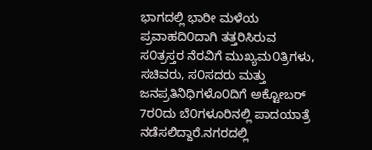ಭಾಗದಲ್ಲಿ ಭಾರೀ ಮಳೆಯ ಪ್ರವಾಹದಿ೦ದಾಗಿ ತತ್ತರಿಸಿರುವ ಸ೦ತ್ರಸ್ತರ ನೆರವಿಗೆ ಮುಖ್ಯಮ೦ತ್ರಿಗಳು, ಸಚಿವರು, ಸ೦ಸದರು ಮತ್ತು ಜನಪ್ರತಿನಿಧಿಗಳೊ೦ದಿಗೆ ಅಕ್ಟೋಬರ್ 7ರ೦ದು ಬೆ೦ಗಳೂರಿನಲ್ಲಿ ಪಾದಯಾತ್ರೆ ನಡೆಸಲಿದ್ದಾರೆ.ನಗರದಲ್ಲಿ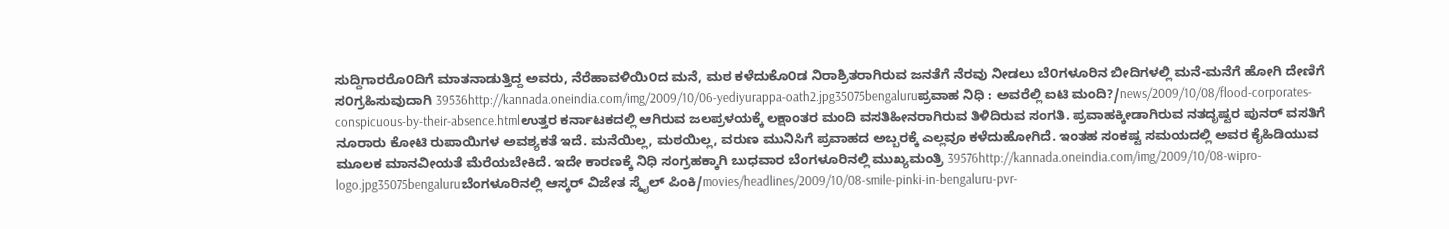ಸುದ್ದಿಗಾರರೊ೦ದಿಗೆ ಮಾತನಾಡುತ್ತಿದ್ದ ಅವರು, ನೆರೆಹಾವಳಿಯಿ೦ದ ಮನೆ, ಮಠ ಕಳೆದುಕೊ೦ಡ ನಿರಾಶ್ರಿತರಾಗಿರುವ ಜನತೆಗೆ ನೆರವು ನೀಡಲು ಬೆ೦ಗಳೂರಿನ ಬೀದಿಗಳಲ್ಲಿ ಮನೆ-ಮನೆಗೆ ಹೋಗಿ ದೇಣಿಗೆ ಸ೦ಗ್ರಹಿಸುವುದಾಗಿ 39536http://kannada.oneindia.com/img/2009/10/06-yediyurappa-oath2.jpg35075bengaluruಪ್ರವಾಹ ನಿಧಿ : ಅವರೆಲ್ಲಿ ಐಟಿ ಮಂದಿ?/news/2009/10/08/flood-corporates-conspicuous-by-their-absence.htmlಉತ್ತರ ಕರ್ನಾಟಕದಲ್ಲಿ ಆಗಿರುವ ಜಲಪ್ರಳಯಕ್ಕೆ ಲಕ್ಷಾಂತರ ಮಂದಿ ವಸತಿಹೀನರಾಗಿರುವ ತಿಳಿದಿರುವ ಸಂಗತಿ. ಪ್ರವಾಹಕ್ಕೀಡಾಗಿರುವ ನತದೃಷ್ಟರ ಪುನರ್ ವಸತಿಗೆ ನೂರಾರು ಕೋಟಿ ರುಪಾಯಿಗಳ ಅವಶ್ಯಕತೆ ಇದೆ. ಮನೆಯಿಲ್ಲ, ಮಠಯಿಲ್ಲ, ವರುಣ ಮುನಿಸಿಗೆ ಪ್ರವಾಹದ ಅಬ್ಬರಕ್ಕೆ ಎಲ್ಲವೂ ಕಳೆದುಹೋಗಿದೆ. ಇಂತಹ ಸಂಕಷ್ಟ ಸಮಯದಲ್ಲಿ ಅವರ ಕೈಹಿಡಿಯುವ ಮೂಲಕ ಮಾನವೀಯತೆ ಮೆರೆಯಬೇಕಿದೆ. ಇದೇ ಕಾರಣಕ್ಕೆ ನಿಧಿ ಸಂಗ್ರಹಕ್ಕಾಗಿ ಬುಧವಾರ ಬೆಂಗಳೂರಿನಲ್ಲಿ ಮುಖ್ಯಮಂತ್ರಿ 39576http://kannada.oneindia.com/img/2009/10/08-wipro-logo.jpg35075bengaluruಬೆಂಗಳೂರಿನಲ್ಲಿ ಆಸ್ಕರ್ ವಿಜೇತ ಸ್ಮೈಲ್ ಪಿಂಕಿ/movies/headlines/2009/10/08-smile-pinki-in-bengaluru-pvr-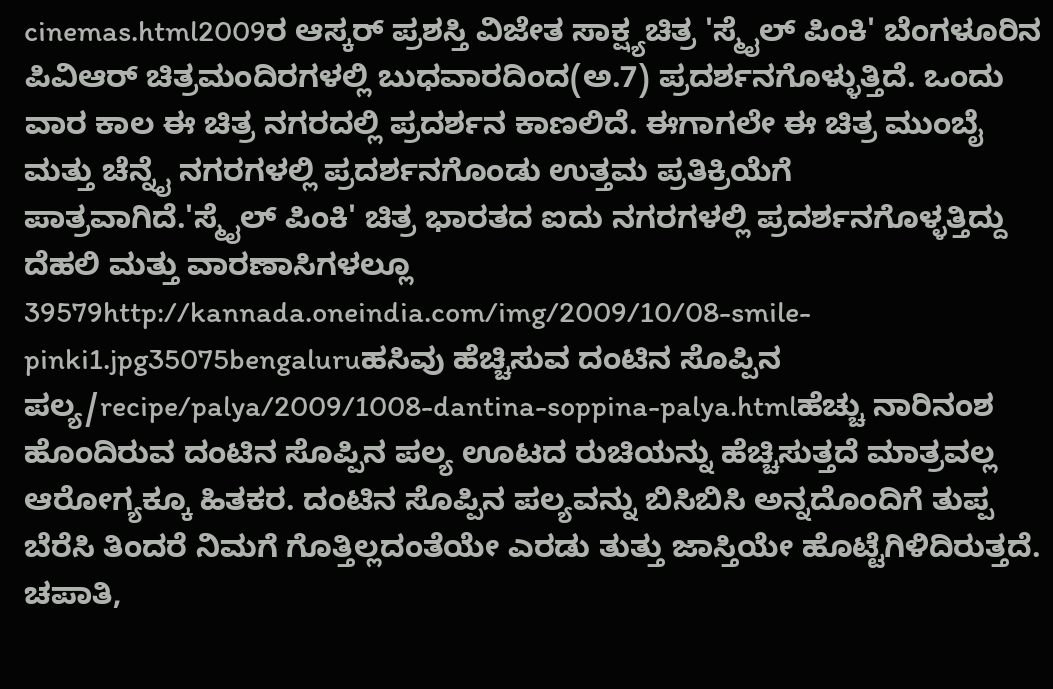cinemas.html2009ರ ಆಸ್ಕರ್ ಪ್ರಶಸ್ತಿ ವಿಜೇತ ಸಾಕ್ಷ್ಯಚಿತ್ರ 'ಸ್ಮೈಲ್ ಪಿಂಕಿ' ಬೆಂಗಳೂರಿನ ಪಿವಿಆರ್ ಚಿತ್ರಮಂದಿರಗಳಲ್ಲಿ ಬುಧವಾರದಿಂದ(ಅ.7) ಪ್ರದರ್ಶನಗೊಳ್ಳುತ್ತಿದೆ. ಒಂದು ವಾರ ಕಾಲ ಈ ಚಿತ್ರ ನಗರದಲ್ಲಿ ಪ್ರದರ್ಶನ ಕಾಣಲಿದೆ. ಈಗಾಗಲೇ ಈ ಚಿತ್ರ ಮುಂಬೈ ಮತ್ತು ಚೆನ್ನೈ ನಗರಗಳಲ್ಲಿ ಪ್ರದರ್ಶನಗೊಂಡು ಉತ್ತಮ ಪ್ರತಿಕ್ರಿಯೆಗೆ ಪಾತ್ರವಾಗಿದೆ.'ಸ್ಮೈಲ್ ಪಿಂಕಿ' ಚಿತ್ರ ಭಾರತದ ಐದು ನಗರಗಳಲ್ಲಿ ಪ್ರದರ್ಶನಗೊಳ್ಳತ್ತಿದ್ದು ದೆಹಲಿ ಮತ್ತು ವಾರಣಾಸಿಗಳಲ್ಲೂ 39579http://kannada.oneindia.com/img/2009/10/08-smile-pinki1.jpg35075bengaluruಹಸಿವು ಹೆಚ್ಚಿಸುವ ದಂಟಿನ ಸೊಪ್ಪಿನ ಪಲ್ಯ/recipe/palya/2009/1008-dantina-soppina-palya.htmlಹೆಚ್ಚು ನಾರಿನಂಶ ಹೊಂದಿರುವ ದಂಟಿನ ಸೊಪ್ಪಿನ ಪಲ್ಯ ಊಟದ ರುಚಿಯನ್ನು ಹೆಚ್ಚಿಸುತ್ತದೆ ಮಾತ್ರವಲ್ಲ ಆರೋಗ್ಯಕ್ಕೂ ಹಿತಕರ. ದಂಟಿನ ಸೊಪ್ಪಿನ ಪಲ್ಯವನ್ನು ಬಿಸಿಬಿಸಿ ಅನ್ನದೊಂದಿಗೆ ತುಪ್ಪ ಬೆರೆಸಿ ತಿಂದರೆ ನಿಮಗೆ ಗೊತ್ತಿಲ್ಲದಂತೆಯೇ ಎರಡು ತುತ್ತು ಜಾಸ್ತಿಯೇ ಹೊಟ್ಟೆಗಿಳಿದಿರುತ್ತದೆ. ಚಪಾತಿ,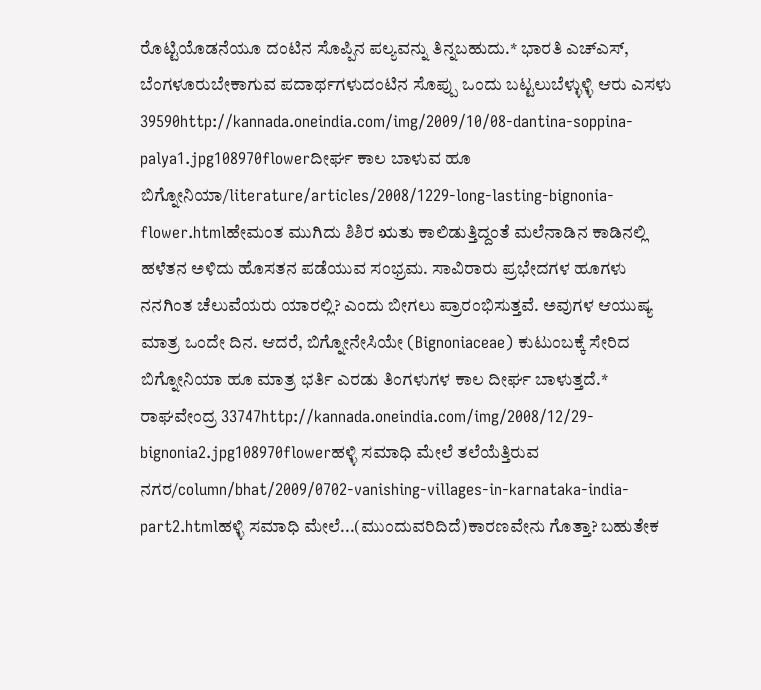ರೊಟ್ಟಿಯೊಡನೆಯೂ ದಂಟಿನ ಸೊಪ್ಪಿನ ಪಲ್ಯವನ್ನು ತಿನ್ನಬಹುದು.* ಭಾರತಿ ಎಚ್ಎಸ್, ಬೆಂಗಳೂರುಬೇಕಾಗುವ ಪದಾರ್ಥಗಳುದಂಟಿನ ಸೊಪ್ಪು ಒಂದು ಬಟ್ಟಲುಬೆಳ್ಳುಳ್ಳಿ ಆರು ಎಸಳು 39590http://kannada.oneindia.com/img/2009/10/08-dantina-soppina-palya1.jpg108970flowerದೀರ್ಘ ಕಾಲ ಬಾಳುವ ಹೂ ಬಿಗ್ನೋನಿಯಾ/literature/articles/2008/1229-long-lasting-bignonia-flower.htmlಹೇಮಂತ ಮುಗಿದು ಶಿಶಿರ ಋತು ಕಾಲಿಡುತ್ತಿದ್ದಂತೆ ಮಲೆನಾಡಿನ ಕಾಡಿನಲ್ಲಿ ಹಳೆತನ ಅಳಿದು ಹೊಸತನ ಪಡೆಯುವ ಸಂಭ್ರಮ. ಸಾವಿರಾರು ಪ್ರಭೇದಗಳ ಹೂಗಳು ನನಗಿಂತ ಚೆಲುವೆಯರು ಯಾರಲ್ಲಿ? ಎಂದು ಬೀಗಲು ಪ್ರಾರಂಭಿಸುತ್ತವೆ. ಅವುಗಳ ಆಯುಷ್ಯ ಮಾತ್ರ ಒಂದೇ ದಿನ. ಆದರೆ, ಬಿಗ್ನೋನೇಸಿಯೇ (Bignoniaceae) ಕುಟುಂಬಕ್ಕೆ ಸೇರಿದ ಬಿಗ್ನೋನಿಯಾ ಹೂ ಮಾತ್ರ ಭರ್ತಿ ಎರಡು ತಿಂಗಳುಗಳ ಕಾಲ ದೀರ್ಘ ಬಾಳುತ್ತದೆ.* ರಾಘವೇಂದ್ರ 33747http://kannada.oneindia.com/img/2008/12/29-bignonia2.jpg108970flowerಹಳ್ಳಿ ಸಮಾಧಿ ಮೇಲೆ ತಲೆಯೆತ್ತಿರುವ ನಗರ/column/bhat/2009/0702-vanishing-villages-in-karnataka-india-part2.htmlಹಳ್ಳಿ ಸಮಾಧಿ ಮೇಲೆ...(ಮುಂದುವರಿದಿದೆ)ಕಾರಣವೇನು ಗೊತ್ತಾ? ಬಹುತೇಕ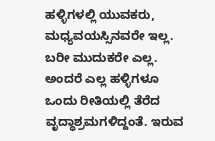ಹಳ್ಳಿಗಳಲ್ಲಿ ಯುವಕರು, ಮಧ್ಯವಯಸ್ಸಿನವರೇ ಇಲ್ಲ. ಬರೀ ಮುದುಕರೇ ಎಲ್ಲ. ಅಂದರೆ ಎಲ್ಲ ಹಳ್ಳಿಗಳೂ ಒಂದು ರೀತಿಯಲ್ಲಿ ತೆರೆದ ವೃದ್ಧಾಶ್ರಮಗಳಿದ್ದಂತೆ. ಇರುವ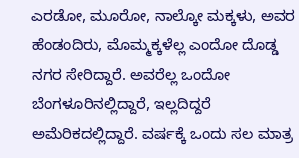ಎರಡೋ, ಮೂರೋ, ನಾಲ್ಕೋ ಮಕ್ಕಳು, ಅವರ ಹೆಂಡಂದಿರು, ಮೊಮ್ಮಕ್ಕಳೆಲ್ಲ ಎಂದೋ ದೊಡ್ಡ ನಗರ ಸೇರಿದ್ದಾರೆ. ಅವರೆಲ್ಲ ಒಂದೋ ಬೆಂಗಳೂರಿನಲ್ಲಿದ್ದಾರೆ, ಇಲ್ಲದಿದ್ದರೆ ಅಮೆರಿಕದಲ್ಲಿದ್ದಾರೆ. ವರ್ಷಕ್ಕೆ ಒಂದು ಸಲ ಮಾತ್ರ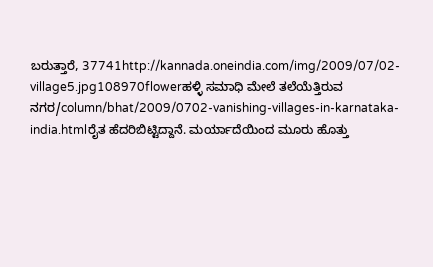ಬರುತ್ತಾರೆ, 37741http://kannada.oneindia.com/img/2009/07/02-village5.jpg108970flowerಹಳ್ಳಿ ಸಮಾಧಿ ಮೇಲೆ ತಲೆಯೆತ್ತಿರುವ ನಗರ/column/bhat/2009/0702-vanishing-villages-in-karnataka-india.htmlರೈತ ಹೆದರಿಬಿಟ್ಟಿದ್ದಾನೆ. ಮರ್ಯಾದೆಯಿಂದ ಮೂರು ಹೊತ್ತು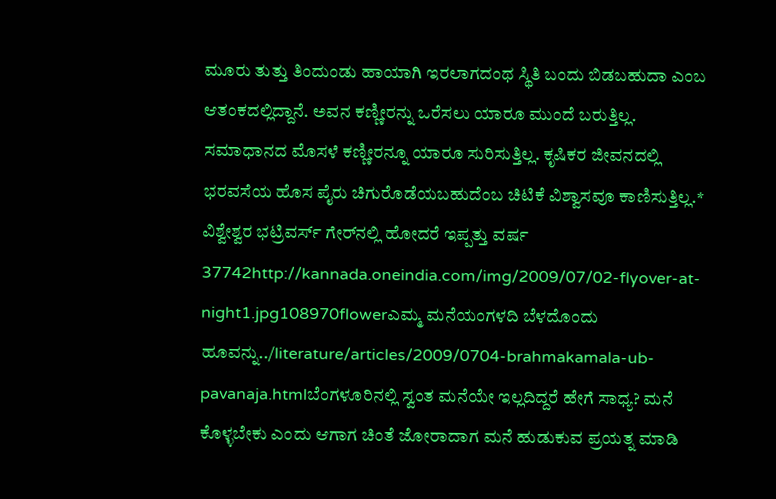ಮೂರು ತುತ್ತು ತಿಂದುಂಡು ಹಾಯಾಗಿ ಇರಲಾಗದಂಥ ಸ್ಥಿತಿ ಬಂದು ಬಿಡಬಹುದಾ ಎಂಬ ಆತಂಕದಲ್ಲಿದ್ದಾನೆ. ಅವನ ಕಣ್ಣೀರನ್ನು ಒರೆಸಲು ಯಾರೂ ಮುಂದೆ ಬರುತ್ತಿಲ್ಲ. ಸಮಾಧಾನದ ಮೊಸಳೆ ಕಣ್ಣೀರನ್ನೂ ಯಾರೂ ಸುರಿಸುತ್ತಿಲ್ಲ. ಕೃಷಿಕರ ಜೀವನದಲ್ಲಿ ಭರವಸೆಯ ಹೊಸ ಪೈರು ಚಿಗುರೊಡೆಯಬಹುದೆಂಬ ಚಿಟಿಕೆ ವಿಶ್ವಾಸವೂ ಕಾಣಿಸುತ್ತಿಲ್ಲ.* ವಿಶ್ವೇಶ್ವರ ಭಟ್ರಿವರ್ಸ್ ಗೇರ್‌ನಲ್ಲಿ ಹೋದರೆ ಇಪ್ಪತ್ತು ವರ್ಷ 37742http://kannada.oneindia.com/img/2009/07/02-flyover-at-night1.jpg108970flowerಎಮ್ಮ ಮನೆಯಂಗಳದಿ ಬೆಳದೊಂದು ಹೂವನ್ನು../literature/articles/2009/0704-brahmakamala-ub-pavanaja.htmlಬೆಂಗಳೂರಿನಲ್ಲಿ ಸ್ವಂತ ಮನೆಯೇ ಇಲ್ಲದಿದ್ದರೆ ಹೇಗೆ ಸಾಧ್ಯ? ಮನೆ ಕೊಳ್ಳಬೇಕು ಎಂದು ಆಗಾಗ ಚಿಂತೆ ಜೋರಾದಾಗ ಮನೆ ಹುಡುಕುವ ಪ್ರಯತ್ನ ಮಾಡಿ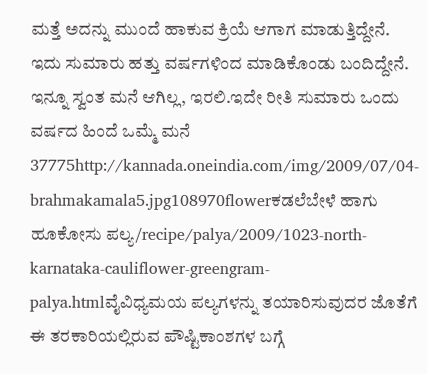ಮತ್ತೆ ಅದನ್ನು ಮುಂದೆ ಹಾಕುವ ಕ್ರಿಯೆ ಆಗಾಗ ಮಾಡುತ್ತಿದ್ದೇನೆ. ಇದು ಸುಮಾರು ಹತ್ತು ವರ್ಷಗಳಿಂದ ಮಾಡಿಕೊಂಡು ಬಂದಿದ್ದೇನೆ. ಇನ್ನೂ ಸ್ವಂತ ಮನೆ ಆಗಿಲ್ಲ, ಇರಲಿ.ಇದೇ ರೀತಿ ಸುಮಾರು ಒಂದು ವರ್ಷದ ಹಿಂದೆ ಒಮ್ಮೆ ಮನೆ 37775http://kannada.oneindia.com/img/2009/07/04-brahmakamala5.jpg108970flowerಕಡಲೆಬೇಳೆ ಹಾಗು ಹೂಕೋಸು ಪಲ್ಯ/recipe/palya/2009/1023-north-karnataka-cauliflower-greengram-palya.htmlವೈವಿಧ್ಯಮಯ ಪಲ್ಯಗಳನ್ನು ತಯಾರಿಸುವುದರ ಜೊತೆಗೆ ಈ ತರಕಾರಿಯಲ್ಲಿರುವ ಪೌಷ್ಟಿಕಾಂಶಗಳ ಬಗ್ಗೆ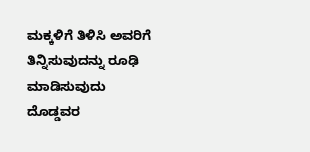ಮಕ್ಕಳಿಗೆ ತಿಳಿಸಿ ಅವರಿಗೆ ತಿನ್ನಿಸುವುದನ್ನು ರೂಢಿ ಮಾಡಿಸುವುದು ದೊಡ್ಡವರ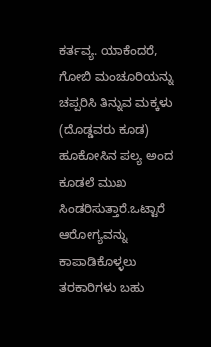ಕರ್ತವ್ಯ. ಯಾಕೆಂದರೆ, ಗೋಬಿ ಮಂಚೂರಿಯನ್ನು ಚಪ್ಪರಿಸಿ ತಿನ್ನುವ ಮಕ್ಕಳು (ದೊಡ್ಡವರು ಕೂಡ) ಹೂಕೋಸಿನ ಪಲ್ಯ ಅಂದ ಕೂಡಲೆ ಮುಖ ಸಿಂಡರಿಸುತ್ತಾರೆ.ಒಟ್ಟಾರೆ ಆರೋಗ್ಯವನ್ನು ಕಾಪಾಡಿಕೊಳ್ಳಲು ತರಕಾರಿಗಳು ಬಹು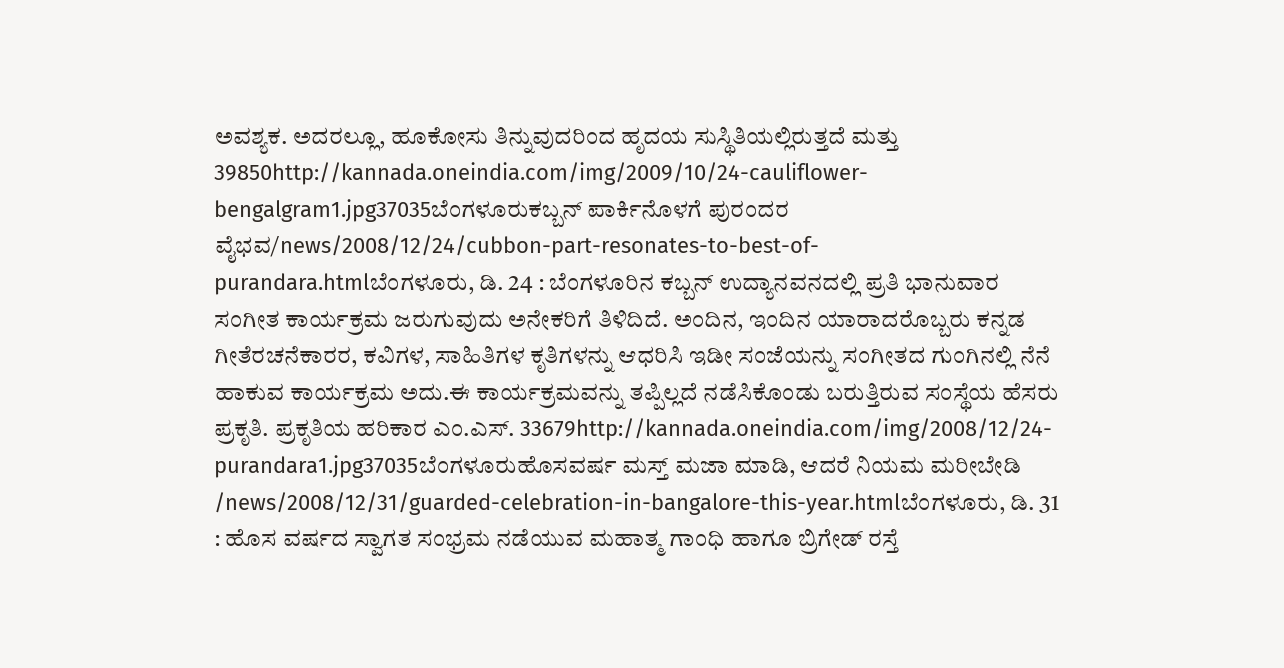ಅವಶ್ಯಕ. ಅದರಲ್ಲೂ, ಹೂಕೋಸು ತಿನ್ನುವುದರಿಂದ ಹೃದಯ ಸುಸ್ಥಿತಿಯಲ್ಲಿರುತ್ತದೆ ಮತ್ತು 39850http://kannada.oneindia.com/img/2009/10/24-cauliflower-bengalgram1.jpg37035ಬೆಂಗಳೂರುಕಬ್ಬನ್ ಪಾರ್ಕಿನೊಳಗೆ ಪುರಂದರ ವೈಭವ/news/2008/12/24/cubbon-part-resonates-to-best-of-purandara.htmlಬೆಂಗಳೂರು, ಡಿ. 24 : ಬೆಂಗಳೂರಿನ ಕಬ್ಬನ್ ಉದ್ಯಾನವನದಲ್ಲಿ ಪ್ರತಿ ಭಾನುವಾರ ಸಂಗೀತ ಕಾರ್ಯಕ್ರಮ ಜರುಗುವುದು ಅನೇಕರಿಗೆ ತಿಳಿದಿದೆ. ಅಂದಿನ, ಇಂದಿನ ಯಾರಾದರೊಬ್ಬರು ಕನ್ನಡ ಗೀತೆರಚನೆಕಾರರ, ಕವಿಗಳ, ಸಾಹಿತಿಗಳ ಕೃತಿಗಳನ್ನು ಆಧರಿಸಿ ಇಡೀ ಸಂಜೆಯನ್ನು ಸಂಗೀತದ ಗುಂಗಿನಲ್ಲಿ ನೆನೆ ಹಾಕುವ ಕಾರ್ಯಕ್ರಮ ಅದು.ಈ ಕಾರ್ಯಕ್ರಮವನ್ನು ತಪ್ಪಿಲ್ಲದೆ ನಡೆಸಿಕೊಂಡು ಬರುತ್ತಿರುವ ಸಂಸ್ಥೆಯ ಹೆಸರು ಪ್ರಕೃತಿ. ಪ್ರಕೃತಿಯ ಹರಿಕಾರ ಎಂ.ಎಸ್. 33679http://kannada.oneindia.com/img/2008/12/24-purandara1.jpg37035ಬೆಂಗಳೂರುಹೊಸವರ್ಷ ಮಸ್ತ್ ಮಜಾ ಮಾಡಿ, ಆದರೆ ನಿಯಮ ಮರೀಬೇಡಿ /news/2008/12/31/guarded-celebration-in-bangalore-this-year.htmlಬೆಂಗಳೂರು, ಡಿ. 31 : ಹೊಸ ವರ್ಷದ ಸ್ವಾಗತ ಸಂಭ್ರಮ ನಡೆಯುವ ಮಹಾತ್ಮ ಗಾಂಧಿ ಹಾಗೂ ಬ್ರಿಗೇಡ್ ರಸ್ತೆ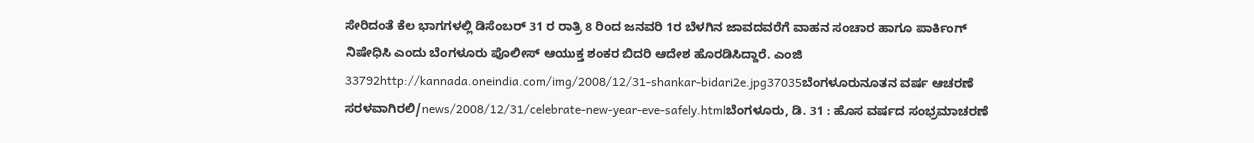ಸೇರಿದಂತೆ ಕೆಲ ಭಾಗಗಳಲ್ಲಿ ಡಿಸೆಂಬರ್ 31 ರ ರಾತ್ರಿ 8 ರಿಂದ ಜನವರಿ 1ರ ಬೆಳಗಿನ ಜಾವದವರೆಗೆ ವಾಹನ ಸಂಚಾರ ಹಾಗೂ ಪಾರ್ಕಿಂಗ್ ನಿಷೇಧಿಸಿ ಎಂದು ಬೆಂಗಳೂರು ಪೊಲೀಸ್ ಆಯುಕ್ತ ಶಂಕರ ಬಿದರಿ ಆದೇಶ ಹೊರಡಿಸಿದ್ದಾರೆ. ಎಂಜಿ 33792http://kannada.oneindia.com/img/2008/12/31-shankar-bidari2e.jpg37035ಬೆಂಗಳೂರುನೂತನ ವರ್ಷ ಆಚರಣೆ ಸರಳವಾಗಿರಲಿ/news/2008/12/31/celebrate-new-year-eve-safely.htmlಬೆಂಗಳೂರು, ಡಿ. 31 : ಹೊಸ ವರ್ಷದ ಸಂಭ್ರಮಾಚರಣೆ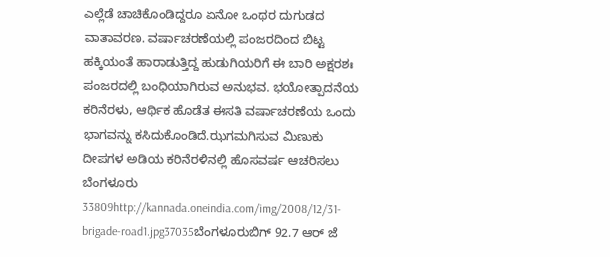ಎಲ್ಲೆಡೆ ಚಾಚಿಕೊಂಡಿದ್ದರೂ ಏನೋ ಒಂಥರ ದುಗುಡದ ವಾತಾವರಣ. ವರ್ಷಾಚರಣೆಯಲ್ಲಿ ಪಂಜರದಿಂದ ಬಿಟ್ಟ ಹಕ್ಕಿಯಂತೆ ಹಾರಾಡುತ್ತಿದ್ದ ಹುಡುಗಿಯರಿಗೆ ಈ ಬಾರಿ ಅಕ್ಷರಶಃ ಪಂಜರದಲ್ಲಿ ಬಂಧಿಯಾಗಿರುವ ಅನುಭವ. ಭಯೋತ್ಪಾದನೆಯ ಕರಿನೆರಳು, ಆರ್ಥಿಕ ಹೊಡೆತ ಈಸತಿ ವರ್ಷಾಚರಣೆಯ ಒಂದು ಭಾಗವನ್ನು ಕಸಿದುಕೊಂಡಿದೆ.ಝಗಮಗಿಸುವ ಮಿಣುಕು ದೀಪಗಳ ಅಡಿಯ ಕರಿನೆರಳಿನಲ್ಲಿ ಹೊಸವರ್ಷ ಆಚರಿಸಲು ಬೆಂಗಳೂರು 33809http://kannada.oneindia.com/img/2008/12/31-brigade-road1.jpg37035ಬೆಂಗಳೂರುಬಿಗ್ 92.7 ಆರ್ ಜೆ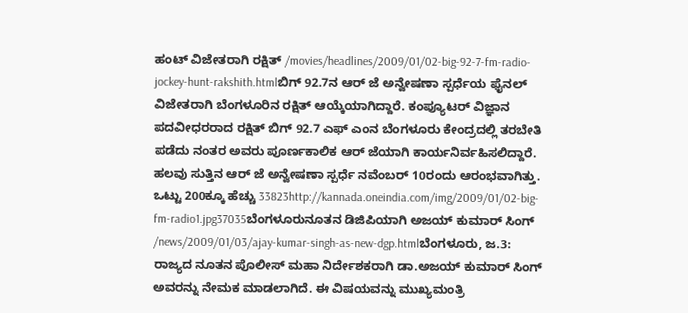ಹಂಟ್ ವಿಜೇತರಾಗಿ ರಕ್ಷಿತ್ /movies/headlines/2009/01/02-big-92-7-fm-radio-jockey-hunt-rakshith.htmlಬಿಗ್ 92.7ನ ಆರ್ ಜೆ ಅನ್ವೇಷಣಾ ಸ್ಪರ್ಧೆಯ ಫೈನಲ್ ವಿಜೇತರಾಗಿ ಬೆಂಗಳೂರಿನ ರಕ್ಷಿತ್ ಆಯ್ಕೆಯಾಗಿದ್ದಾರೆ. ಕಂಪ್ಯೂಟರ್ ವಿಜ್ಞಾನ ಪದವೀಧರರಾದ ರಕ್ಷಿತ್ ಬಿಗ್ 92.7 ಎಫ್ ಎಂನ ಬೆಂಗಳೂರು ಕೇಂದ್ರದಲ್ಲಿ ತರಬೇತಿ ಪಡೆದು ನಂತರ ಅವರು ಪೂರ್ಣಕಾಲಿಕ ಆರ್ ಜೆಯಾಗಿ ಕಾರ್ಯನಿರ್ವಹಿಸಲಿದ್ದಾರೆ. ಹಲವು ಸುತ್ತಿನ ಆರ್ ಜೆ ಅನ್ವೇಷಣಾ ಸ್ಪರ್ಧೆ ನವೆಂಬರ್ 10ರಂದು ಆರಂಭವಾಗಿತ್ತು. ಒಟ್ಟು 200ಕ್ಕೂ ಹೆಚ್ಚು 33823http://kannada.oneindia.com/img/2009/01/02-big-fm-radio1.jpg37035ಬೆಂಗಳೂರುನೂತನ ಡಿಜಿಪಿಯಾಗಿ ಅಜಯ್ ಕುಮಾರ್ ಸಿಂಗ್ /news/2009/01/03/ajay-kumar-singh-as-new-dgp.htmlಬೆಂಗಳೂರು, ಜ.3: ರಾಜ್ಯದ ನೂತನ ಪೊಲೀಸ್ ಮಹಾ ನಿರ್ದೇಶಕರಾಗಿ ಡಾ.ಅಜಯ್ ಕುಮಾರ್ ಸಿಂಗ್ ಅವರನ್ನು ನೇಮಕ ಮಾಡಲಾಗಿದೆ. ಈ ವಿಷಯವನ್ನು ಮುಖ್ಯಮಂತ್ರಿ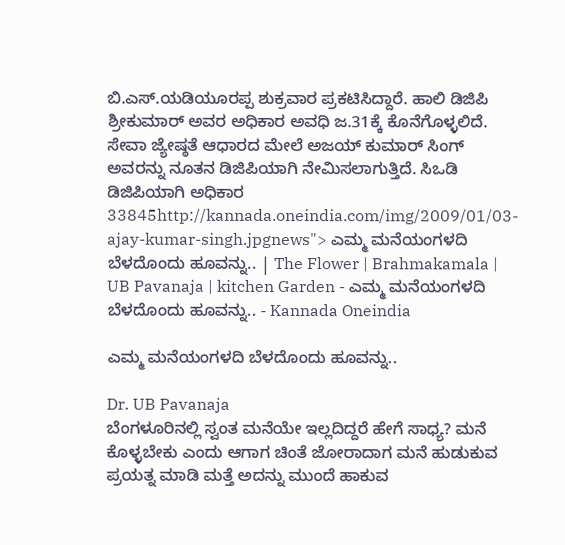ಬಿ.ಎಸ್.ಯಡಿಯೂರಪ್ಪ ಶುಕ್ರವಾರ ಪ್ರಕಟಿಸಿದ್ದಾರೆ. ಹಾಲಿ ಡಿಜಿಪಿ ಶ್ರೀಕುಮಾರ್ ಅವರ ಅಧಿಕಾರ ಅವಧಿ ಜ.31ಕ್ಕೆ ಕೊನೆಗೊಳ್ಳಲಿದೆ. ಸೇವಾ ಜ್ಯೇಷ್ಠತೆ ಆಧಾರದ ಮೇಲೆ ಅಜಯ್ ಕುಮಾರ್ ಸಿಂಗ್ ಅವರನ್ನು ನೂತನ ಡಿಜಿಪಿಯಾಗಿ ನೇಮಿಸಲಾಗುತ್ತಿದೆ. ಸಿಒಡಿ ಡಿಜಿಪಿಯಾಗಿ ಅಧಿಕಾರ 33845http://kannada.oneindia.com/img/2009/01/03-ajay-kumar-singh.jpgnews"> ಎಮ್ಮ ಮನೆಯಂಗಳದಿ ಬೆಳದೊಂದು ಹೂವನ್ನು.. | The Flower | Brahmakamala | UB Pavanaja | kitchen Garden - ಎಮ್ಮ ಮನೆಯಂಗಳದಿ ಬೆಳದೊಂದು ಹೂವನ್ನು.. - Kannada Oneindia

ಎಮ್ಮ ಮನೆಯಂಗಳದಿ ಬೆಳದೊಂದು ಹೂವನ್ನು..

Dr. UB Pavanaja
ಬೆಂಗಳೂರಿನಲ್ಲಿ ಸ್ವಂತ ಮನೆಯೇ ಇಲ್ಲದಿದ್ದರೆ ಹೇಗೆ ಸಾಧ್ಯ? ಮನೆ ಕೊಳ್ಳಬೇಕು ಎಂದು ಆಗಾಗ ಚಿಂತೆ ಜೋರಾದಾಗ ಮನೆ ಹುಡುಕುವ ಪ್ರಯತ್ನ ಮಾಡಿ ಮತ್ತೆ ಅದನ್ನು ಮುಂದೆ ಹಾಕುವ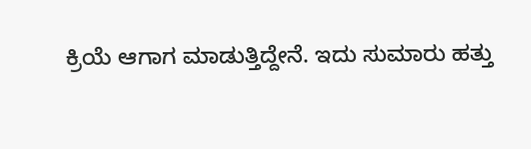ಕ್ರಿಯೆ ಆಗಾಗ ಮಾಡುತ್ತಿದ್ದೇನೆ. ಇದು ಸುಮಾರು ಹತ್ತು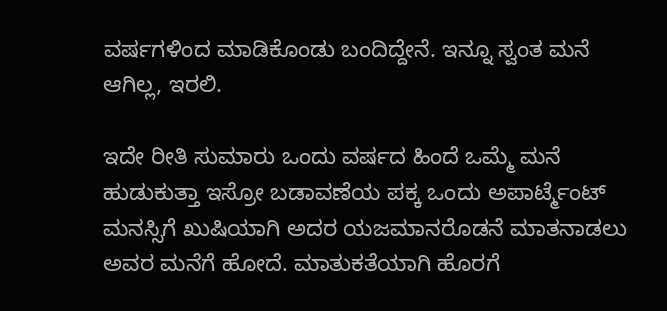ವರ್ಷಗಳಿಂದ ಮಾಡಿಕೊಂಡು ಬಂದಿದ್ದೇನೆ. ಇನ್ನೂ ಸ್ವಂತ ಮನೆ ಆಗಿಲ್ಲ, ಇರಲಿ.

ಇದೇ ರೀತಿ ಸುಮಾರು ಒಂದು ವರ್ಷದ ಹಿಂದೆ ಒಮ್ಮೆ ಮನೆ ಹುಡುಕುತ್ತಾ ಇಸ್ರೋ ಬಡಾವಣೆಯ ಪಕ್ಕ ಒಂದು ಅಪಾರ್ಟ್ಮೆಂಟ್ ಮನಸ್ಸಿಗೆ ಖುಷಿಯಾಗಿ ಅದರ ಯಜಮಾನರೊಡನೆ ಮಾತನಾಡಲು ಅವರ ಮನೆಗೆ ಹೋದೆ. ಮಾತುಕತೆಯಾಗಿ ಹೊರಗೆ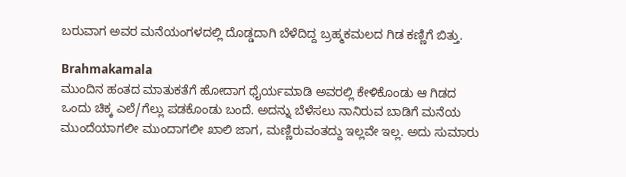ಬರುವಾಗ ಅವರ ಮನೆಯಂಗಳದಲ್ಲಿ ದೊಡ್ಡದಾಗಿ ಬೆಳೆದಿದ್ದ ಬ್ರಹ್ಮಕಮಲದ ಗಿಡ ಕಣ್ಣಿಗೆ ಬಿತ್ತು.

Brahmakamala
ಮುಂದಿನ ಹಂತದ ಮಾತುಕತೆಗೆ ಹೋದಾಗ ಧೈರ್ಯಮಾಡಿ ಅವರಲ್ಲಿ ಕೇಳಿಕೊಂಡು ಆ ಗಿಡದ ಒಂದು ಚಿಕ್ಕ ಎಲೆ/ಗೆಲ್ಲು ಪಡಕೊಂಡು ಬಂದೆ. ಅದನ್ನು ಬೆಳೆಸಲು ನಾನಿರುವ ಬಾಡಿಗೆ ಮನೆಯ ಮುಂದೆಯಾಗಲೀ ಮುಂದಾಗಲೀ ಖಾಲಿ ಜಾಗ, ಮಣ್ಣಿರುವಂತದ್ದು ಇಲ್ಲವೇ ಇಲ್ಲ. ಅದು ಸುಮಾರು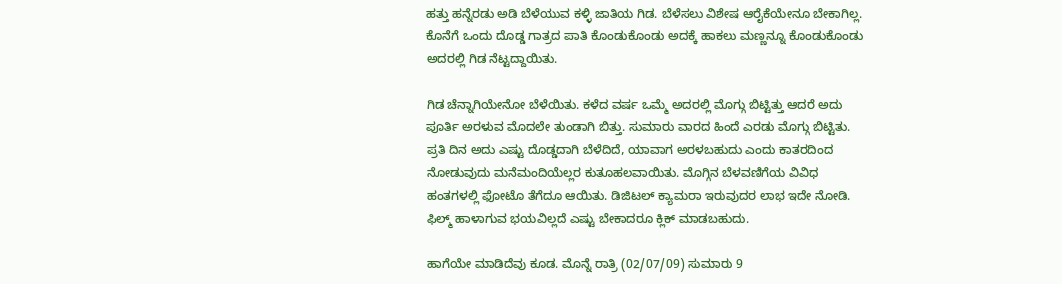ಹತ್ತು ಹನ್ನೆರಡು ಅಡಿ ಬೆಳೆಯುವ ಕಳ್ಳಿ ಜಾತಿಯ ಗಿಡ. ಬೆಳೆಸಲು ವಿಶೇಷ ಆರೈಕೆಯೇನೂ ಬೇಕಾಗಿಲ್ಲ. ಕೊನೆಗೆ ಒಂದು ದೊಡ್ಡ ಗಾತ್ರದ ಪಾತಿ ಕೊಂಡುಕೊಂಡು ಅದಕ್ಕೆ ಹಾಕಲು ಮಣ್ಣನ್ನೂ ಕೊಂಡುಕೊಂಡು ಅದರಲ್ಲಿ ಗಿಡ ನೆಟ್ಟದ್ದಾಯಿತು.

ಗಿಡ ಚೆನ್ನಾಗಿಯೇನೋ ಬೆಳೆಯಿತು. ಕಳೆದ ವರ್ಷ ಒಮ್ಮೆ ಅದರಲ್ಲಿ ಮೊಗ್ಗು ಬಿಟ್ಟಿತ್ತು ಆದರೆ ಅದು ಪೂರ್ತಿ ಅರಳುವ ಮೊದಲೇ ತುಂಡಾಗಿ ಬಿತ್ತು. ಸುಮಾರು ವಾರದ ಹಿಂದೆ ಎರಡು ಮೊಗ್ಗು ಬಿಟ್ಟಿತು. ಪ್ರತಿ ದಿನ ಅದು ಎಷ್ಟು ದೊಡ್ಡದಾಗಿ ಬೆಳೆದಿದೆ, ಯಾವಾಗ ಅರಳಬಹುದು ಎಂದು ಕಾತರದಿಂದ ನೋಡುವುದು ಮನೆಮಂದಿಯೆಲ್ಲರ ಕುತೂಹಲವಾಯಿತು. ಮೊಗ್ಗಿನ ಬೆಳವಣಿಗೆಯ ವಿವಿಧ ಹಂತಗಳಲ್ಲಿ ಫೋಟೊ ತೆಗೆದೂ ಆಯಿತು. ಡಿಜಿಟಲ್ ಕ್ಯಾಮರಾ ಇರುವುದರ ಲಾಭ ಇದೇ ನೋಡಿ. ಫಿಲ್ಮ್ ಹಾಳಾಗುವ ಭಯವಿಲ್ಲದೆ ಎಷ್ಟು ಬೇಕಾದರೂ ಕ್ಲಿಕ್ ಮಾಡಬಹುದು.

ಹಾಗೆಯೇ ಮಾಡಿದೆವು ಕೂಡ. ಮೊನ್ನೆ ರಾತ್ರಿ (02/07/09) ಸುಮಾರು 9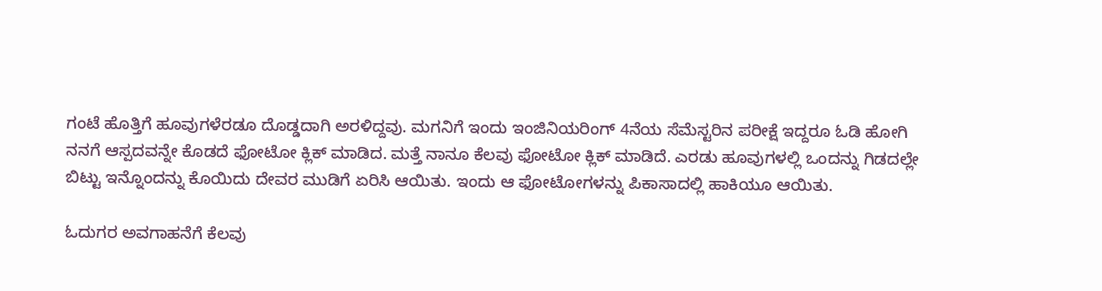ಗಂಟೆ ಹೊತ್ತಿಗೆ ಹೂವುಗಳೆರಡೂ ದೊಡ್ಡದಾಗಿ ಅರಳಿದ್ದವು. ಮಗನಿಗೆ ಇಂದು ಇಂಜಿನಿಯರಿಂಗ್ 4ನೆಯ ಸೆಮೆಸ್ಟರಿನ ಪರೀಕ್ಷೆ ಇದ್ದರೂ ಓಡಿ ಹೋಗಿ ನನಗೆ ಆಸ್ಪದವನ್ನೇ ಕೊಡದೆ ಫೋಟೋ ಕ್ಲಿಕ್ ಮಾಡಿದ. ಮತ್ತೆ ನಾನೂ ಕೆಲವು ಫೋಟೋ ಕ್ಲಿಕ್ ಮಾಡಿದೆ. ಎರಡು ಹೂವುಗಳಲ್ಲಿ ಒಂದನ್ನು ಗಿಡದಲ್ಲೇ ಬಿಟ್ಟು ಇನ್ನೊಂದನ್ನು ಕೊಯಿದು ದೇವರ ಮುಡಿಗೆ ಏರಿಸಿ ಆಯಿತು. ಇಂದು ಆ ಫೋಟೋಗಳನ್ನು ಪಿಕಾಸಾದಲ್ಲಿ ಹಾಕಿಯೂ ಆಯಿತು.

ಓದುಗರ ಅವಗಾಹನೆಗೆ ಕೆಲವು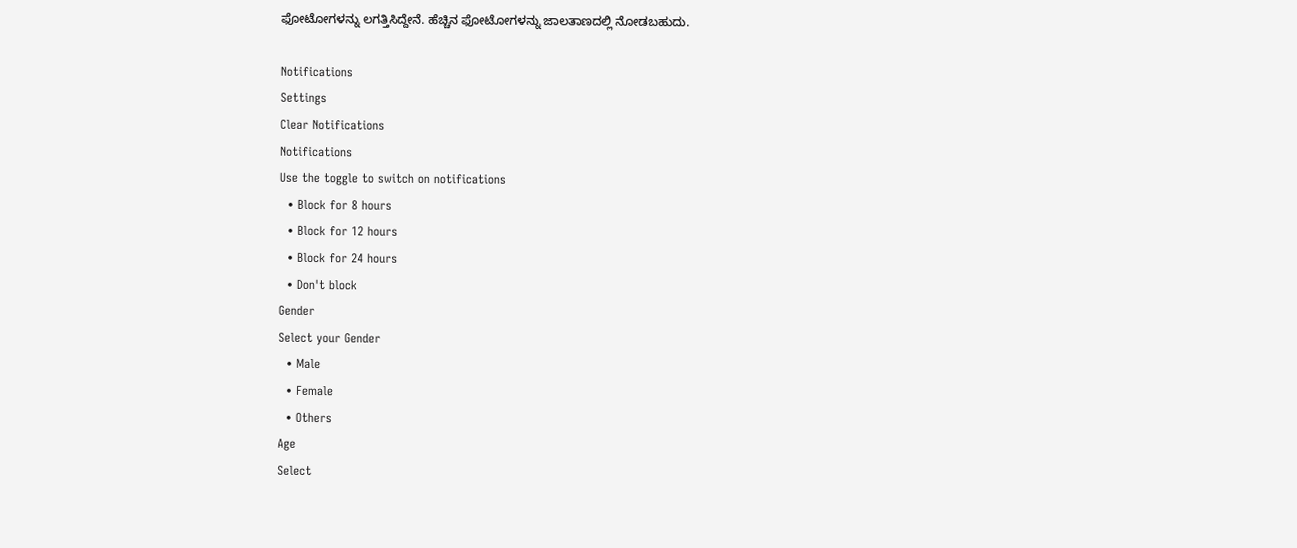ಫೋಟೋಗಳನ್ನು ಲಗತ್ತಿಸಿದ್ದೇನೆ. ಹೆಚ್ಚಿನ ಫೋಟೋಗಳನ್ನು ಜಾಲತಾಣದಲ್ಲಿ ನೋಡಬಹುದು.

Notifications
Settings
Clear Notifications
Notifications
Use the toggle to switch on notifications
  • Block for 8 hours
  • Block for 12 hours
  • Block for 24 hours
  • Don't block
Gender
Select your Gender
  • Male
  • Female
  • Others
Age
Select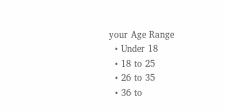your Age Range
  • Under 18
  • 18 to 25
  • 26 to 35
  • 36 to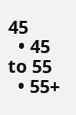45
  • 45 to 55
  • 55+